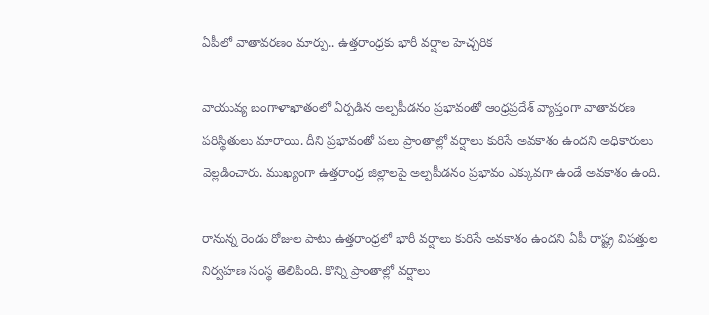ఏపీలో వాతావరణం మార్పు.. ఉత్తరాంధ్రకు భారీ వర్షాల హెచ్చరిక

వాయువ్య బంగాళాఖాతంలో ఏర్పడిన అల్పపీడనం ప్రభావంతో ఆంధ్రప్రదేశ్ వ్యాప్తంగా వాతావరణ పరిస్థితులు మారాయి. దీని ప్రభావంతో పలు ప్రాంతాల్లో వర్షాలు కురిసే అవకాశం ఉందని అధికారులు వెల్లడించారు. ముఖ్యంగా ఉత్తరాంధ్ర జిల్లాలపై అల్పపీడనం ప్రభావం ఎక్కువగా ఉండే అవకాశం ఉంది.

రానున్న రెండు రోజుల పాటు ఉత్తరాంధ్రలో భారీ వర్షాలు కురిసే అవకాశం ఉందని ఏపీ రాష్ట్ర విపత్తుల నిర్వహణ సంస్థ తెలిపింది. కొన్ని ప్రాంతాల్లో వర్షాలు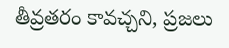తీవ్రతరం కావచ్చని, ప్రజలు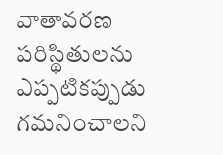వాతావరణ పరిస్థితులను ఎప్పటికప్పుడు గమనించాలని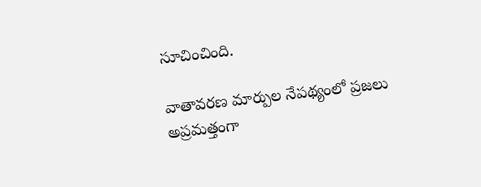సూచించింది.

వాతావరణ మార్పుల నేపథ్యంలో ప్రజలు అప్రమత్తంగా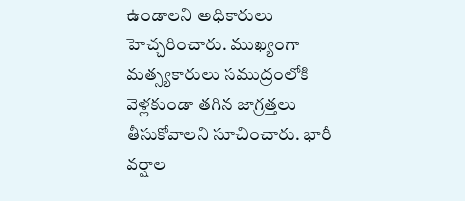ఉండాలని అధికారులు హెచ్చరించారు. ముఖ్యంగా మత్స్యకారులు సముద్రంలోకి వెళ్లకుండా తగిన జాగ్రత్తలు తీసుకోవాలని సూచించారు. భారీ వర్షాల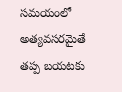సమయంలో అత్యవసరమైతే తప్ప బయటకు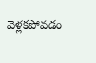వెళ్లకపోవడం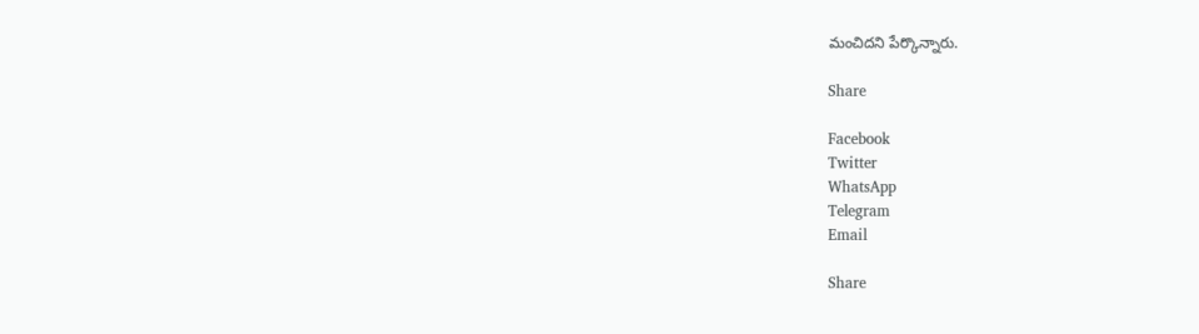మంచిదని పేర్కొన్నారు.

Share

Facebook
Twitter
WhatsApp
Telegram
Email

Share